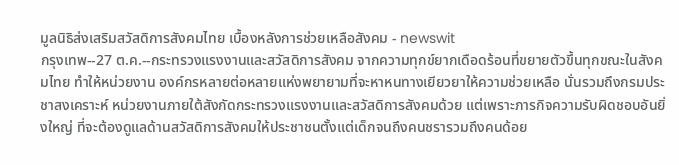มูลนิธิส่งเสริมสวัสดิการสังคมไทย เบื้องหลังการช่วยเหลือสังคม - newswit
กรุงเทพ--27 ต.ค.--กระทรวงแรงงานและสวัสดิการสังคม จากความทุกข์ยากเดือดร้อนที่ขยายตัวขึ้นทุกขณะในสังคมไทย ทำให้หน่วยงาน องค์กรหลายต่อหลายแห่งพยายามที่จะหาหนทางเยียวยาให้ความช่วยเหลือ นั่นรวมถึงกรมประชาสงเคราะห์ หน่วยงานภายใต้สังกัดกระทรวงแรงงานและสวัสดิการสังคมด้วย แต่เพราะภารกิจความรับผิดชอบอันยิ่งใหญ่ ที่จะต้องดูแลด้านสวัสดิการสังคมให้ประชาชนตั้งแต่เด็กจนถึงคนชรารวมถึงคนด้อย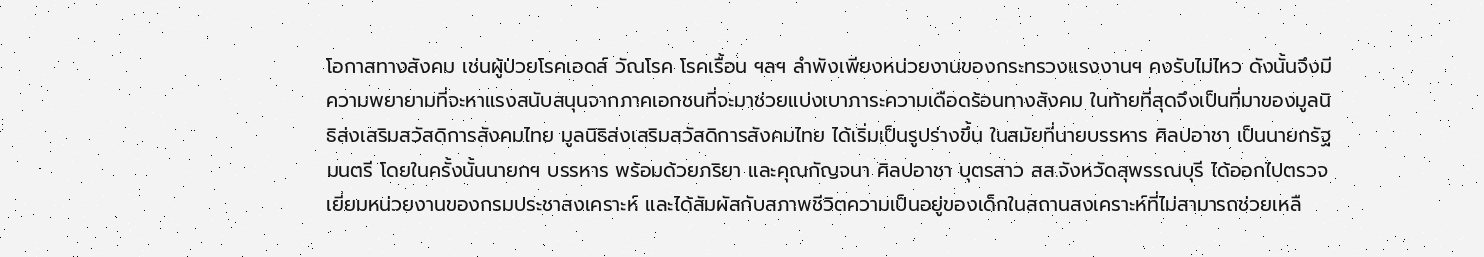โอกาสทางสังคม เช่นผู้ป่วยโรคเอดส์ วัณโรค โรคเรื้อน ฯลฯ ลำพังเพียงหน่วยงานของกระทรวงแรงงานฯ คงรับไม่ไหว ดังนั้นจึงมีความพยายามที่จะหาแรงสนับสนุนจากภาคเอกชนที่จะมาช่วยแบ่งเบาภาระความเดือดร้อนทางสังคม ในท้ายที่สุดจึงเป็นที่มาของมูลนิธิส่งเสริมสวัสดิการสังคมไทย มูลนิธิส่งเสริมสวัสดิการสังคมไทย ได้เริ่มเป็นรูปร่างขึ้น ในสมัยที่นายบรรหาร ศิลปอาชา เป็นนายกรัฐมนตรี โดยในครั้งนั้นนายกฯ บรรหาร พร้อมด้วยภริยา และคุณกัญจนา ศิลปอาชา บุตรสาว สส.จังหวัดสุพรรณบุรี ได้ออกไปตรวจเยี่ยมหน่วยงานของกรมประชาสงเคราะห์ และได้สัมผัสกับสภาพชีวิตความเป็นอยู่ของเด็กในสถานสงเคราะห์ที่ไม่สามารถช่วยเหลื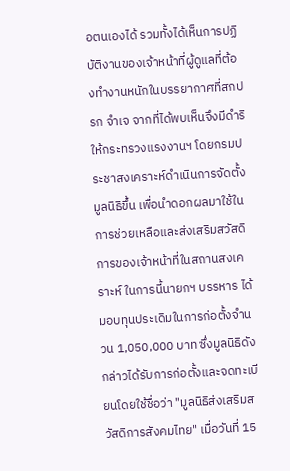อตนเองได้ รวมทั้งได้เห็นการปฏิบัติงานของเจ้าหน้าที่ผู้ดูแลที่ต้องทำงานหนักในบรรยากาศที่สกปรก จำเจ จากที่ได้พบเห็นจึงมีดำริให้กระทรวงแรงงานฯ โดยกรมประชาสงเคราะห์ดำเนินการจัดตั้งมูลนิธิขึ้น เพื่อนำดอกผลมาใช้ในการช่วยเหลือและส่งเสริมสวัสดิการของเจ้าหน้าที่ในสถานสงเคราะห์ ในการนี้นายกฯ บรรหาร ได้มอบทุนประเดิมในการก่อตั้งจำนวน 1,050,000 บาท ซึ่งมูลนิธิดังกล่าวได้รับการก่อตั้งและจดทะเบียนโดยใช้ชื่อว่า "มูลนิธิส่งเสริมสวัสดิการสังคมไทย" เมื่อวันที่ 15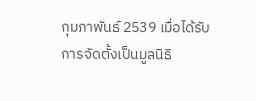กุมภาพันธ์ 2539 เมื่อได้รับการจัดตั้งเป็นมูลนิธิ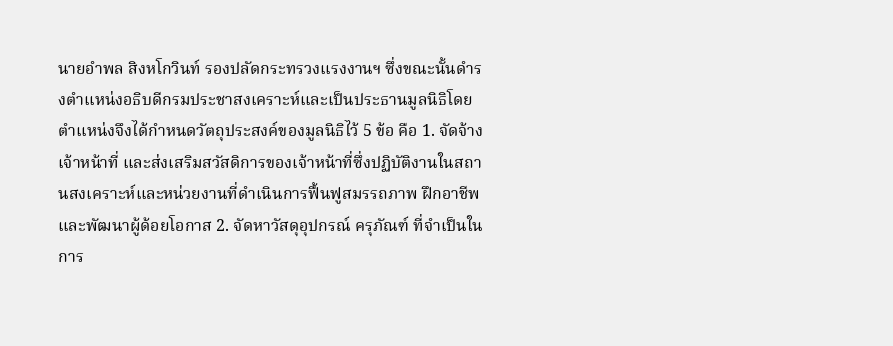นายอำพล สิงหโกวินท์ รองปลัดกระทรวงแรงงานฯ ซึ่งขณะนั้นดำรงตำแหน่งอธิบดีกรมประชาสงเคราะห์และเป็นประธานมูลนิธิโดยตำแหน่งจึงได้กำหนดวัตถุประสงค์ของมูลนิธิไว้ 5 ข้อ คือ 1. จัดจ้างเจ้าหน้าที่ และส่งเสริมสวัสดิการของเจ้าหน้าที่ซึ่งปฏิบัติงานในสถานสงเคราะห์และหน่วยงานที่ดำเนินการฟื้นฟูสมรรถภาพ ฝึกอาชีพและพัฒนาผู้ด้อยโอกาส 2. จัดหาวัสดุอุปกรณ์ ครุภัณฑ์ ที่จำเป็นในการ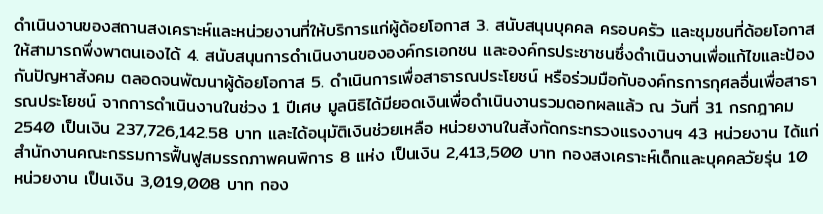ดำเนินงานของสถานสงเคราะห์และหน่วยงานที่ให้บริการแก่ผู้ด้อยโอกาส 3. สนับสนุนบุคคล ครอบครัว และชุมชนที่ด้อยโอกาสให้สามารถพึ่งพาตนเองได้ 4. สนับสนุนการดำเนินงานขององค์กรเอกชน และองค์กรประชาชนซึ่งดำเนินงานเพื่อแก้ไขและป้องกันปัญหาสังคม ตลอดจนพัฒนาผู้ด้อยโอกาส 5. ดำเนินการเพื่อสาธารณประโยชน์ หรือร่วมมือกับองค์กรการกุศลอื่นเพื่อสาธารณประโยชน์ จากการดำเนินงานในช่วง 1 ปีเศษ มูลนิธิได้มียอดเงินเพื่อดำเนินงานรวมดอกผลแล้ว ณ วันที่ 31 กรกฎาคม 2540 เป็นเงิน 237,726,142.58 บาท และได้อนุมัติเงินช่วยเหลือ หน่วยงานในสังกัดกระทรวงแรงงานฯ 43 หน่วยงาน ได้แก่ สำนักงานคณะกรรมการฟื้นฟูสมรรถภาพคนพิการ 8 แห่ง เป็นเงิน 2,413,500 บาท กองสงเคราะห์เด็กและบุคคลวัยรุ่น 10 หน่วยงาน เป็นเงิน 3,019,008 บาท กอง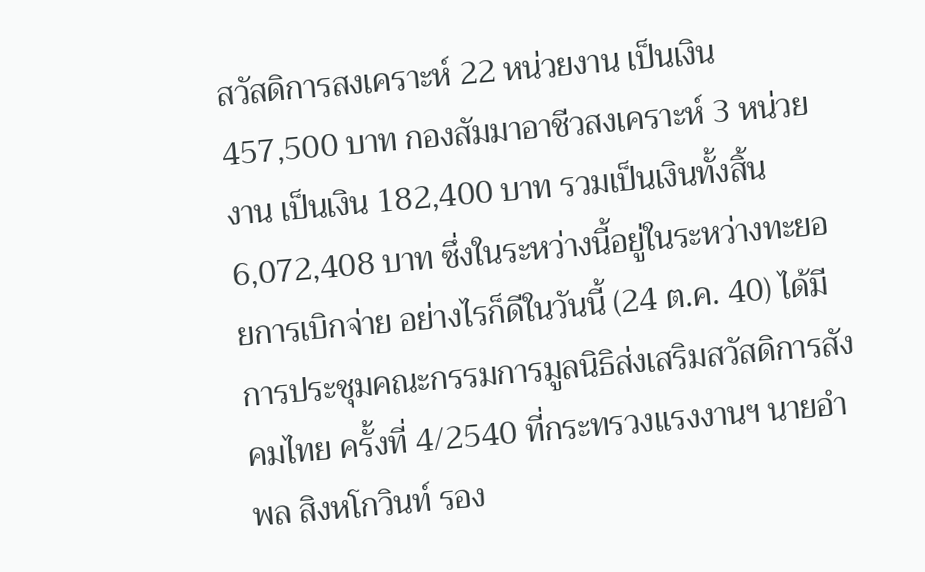สวัสดิการสงเคราะห์ 22 หน่วยงาน เป็นเงิน 457,500 บาท กองสัมมาอาชีวสงเคราะห์ 3 หน่วยงาน เป็นเงิน 182,400 บาท รวมเป็นเงินทั้งสิ้น 6,072,408 บาท ซึ่งในระหว่างนี้อยู่ในระหว่างทะยอยการเบิกจ่าย อย่างไรก็ดีในวันนี้ (24 ต.ค. 40) ได้มีการประชุมคณะกรรมการมูลนิธิส่งเสริมสวัสดิการสังคมไทย ครั้งที่ 4/2540 ที่กระทรวงแรงงานฯ นายอำพล สิงหโกวินท์ รอง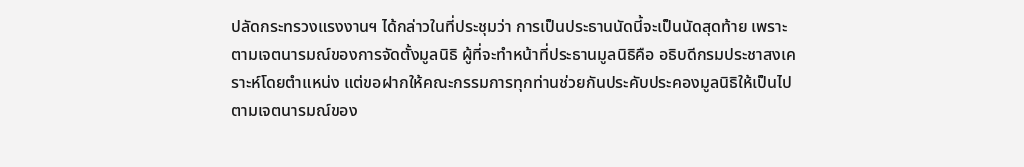ปลัดกระทรวงแรงงานฯ ได้กล่าวในที่ประชุมว่า การเป็นประธานนัดนี้จะเป็นนัดสุดท้าย เพราะตามเจตนารมณ์ของการจัดตั้งมูลนิธิ ผู้ที่จะทำหน้าที่ประธานมูลนิธิคือ อธิบดีกรมประชาสงเคราะห์โดยตำแหน่ง แต่ขอฝากให้คณะกรรมการทุกท่านช่วยกันประคับประคองมูลนิธิให้เป็นไปตามเจตนารมณ์ของ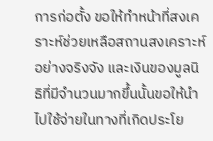การก่อตั้ง ขอให้ทำหน้าที่สงเคราะห์ช่วยเหลือสถานสงเคราะห์อย่างจริงจัง และเงินของมูลนิธิที่มีจำนวนมากขึ้นนั้นขอให้นำไปใช้จ่ายในทางที่เกิดประโย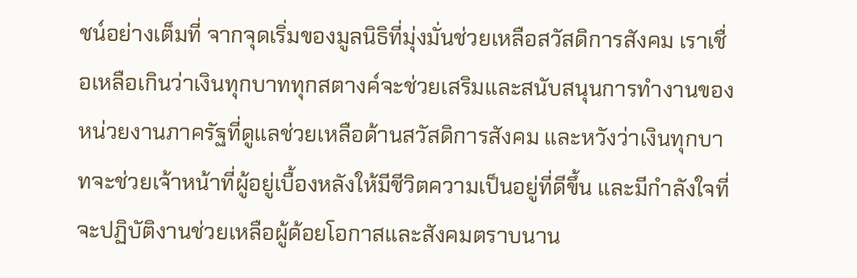ชน์อย่างเต็มที่ จากจุดเริ่มของมูลนิธิที่มุ่งมั่นช่วยเหลือสวัสดิการสังคม เราเชื่อเหลือเกินว่าเงินทุกบาททุกสตางค์จะช่วยเสริมและสนับสนุนการทำงานของหน่วยงานภาครัฐที่ดูแลช่วยเหลือด้านสวัสดิการสังคม และหวังว่าเงินทุกบาทจะช่วยเจ้าหน้าที่ผู้อยู่เบื้องหลังให้มีชีวิตความเป็นอยู่ที่ดีขึ้น และมีกำลังใจที่จะปฏิบัติงานช่วยเหลือผู้ด้อยโอกาสและสังคมตราบนาน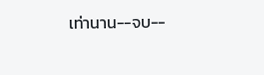เท่านาน--จบ--